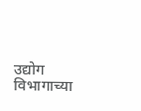उद्योग विभागाच्या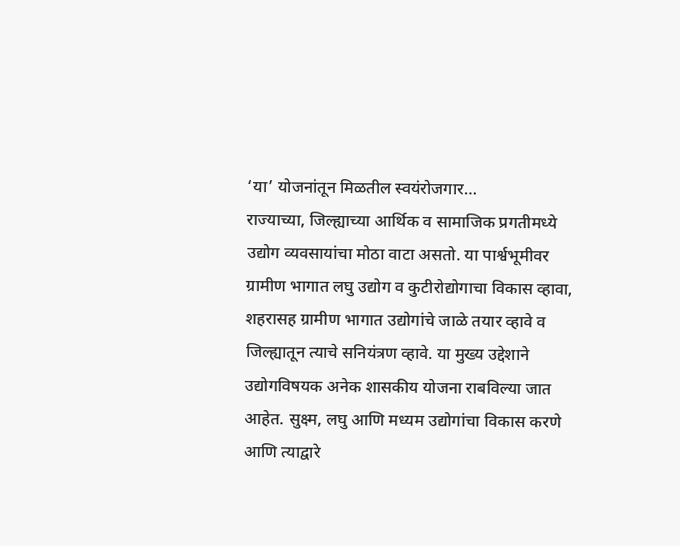‘या’ योजनांतून मिळतील स्वयंरोजगार…
राज्याच्या, जिल्ह्याच्या आर्थिक व सामाजिक प्रगतीमध्ये उद्योग व्यवसायांचा मोठा वाटा असतो. या पार्श्वभूमीवर ग्रामीण भागात लघु उद्योग व कुटीरोद्योगाचा विकास व्हावा, शहरासह ग्रामीण भागात उद्योगांचे जाळे तयार व्हावे व जिल्ह्यातून त्याचे सनियंत्रण व्हावे. या मुख्य उद्देशाने उद्योगविषयक अनेक शासकीय योजना राबविल्या जात आहेत. सुक्ष्म, लघु आणि मध्यम उद्योगांचा विकास करणे आणि त्याद्वारे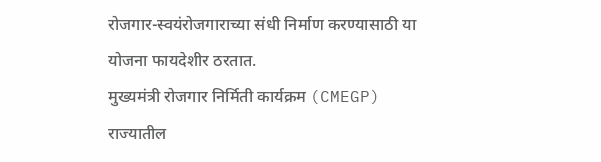रोजगार-स्वयंरोजगाराच्या संधी निर्माण करण्यासाठी या योजना फायदेशीर ठरतात.
मुख्यमंत्री रोजगार निर्मिती कार्यक्रम (CMEGP)
राज्यातील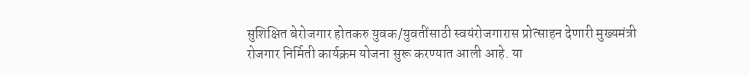सुशिक्षित बेरोजगार होतकरु युवक/युवतींसाठी स्वयंरोजगारास प्रोत्साहन देणारी मुख्यमंत्री रोजगार निर्मिती कार्यक्रम योजना सुरू करण्यात आली आहे. या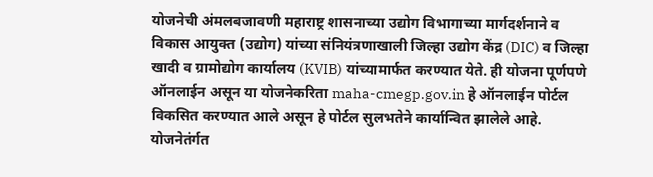योजनेची अंमलबजावणी महाराष्ट्र शासनाच्या उद्योग विभागाच्या मार्गदर्शनाने व विकास आयुक्त (उद्योग) यांच्या संनियंत्रणाखाली जिल्हा उद्योग केंद्र (DIC) व जिल्हा खादी व ग्रामोद्योग कार्यालय (KVIB) यांच्यामार्फत करण्यात येते. ही योजना पूर्णपणे ऑनलाईन असून या योजनेकरिता maha-cmegp.gov.in हे ऑनलाईन पोर्टल विकसित करण्यात आले असून हे पोर्टल सुलभतेने कार्यान्वित झालेले आहे.
योजनेतंर्गत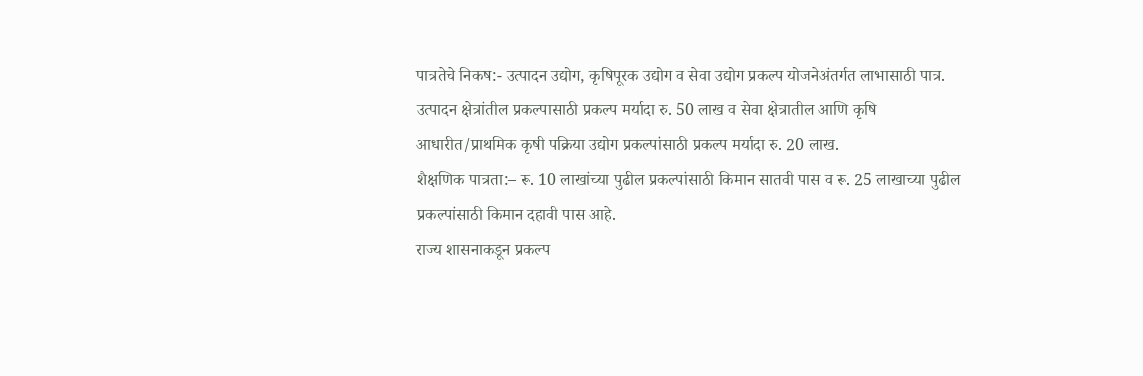पात्रतेचे निकष:- उत्पादन उद्योग, कृषिपूरक उद्योग व सेवा उद्योग प्रकल्प योजनेअंतर्गत लाभासाठी पात्र. उत्पादन क्षेत्रांतील प्रकल्पासाठी प्रकल्प मर्यादा रु. 50 लाख व सेवा क्षेत्रातील आणि कृषि आधारीत/प्राथमिक कृषी पक्रिया उद्योग प्रकल्पांसाठी प्रकल्प मर्यादा रु. 20 लाख.
शैक्षणिक पात्रता:– रू. 10 लाखांच्या पुढील प्रकल्पांसाठी किमान सातवी पास व रू. 25 लाखाच्या पुढील प्रकल्पांसाठी किमान दहावी पास आहे.
राज्य शासनाकडून प्रकल्प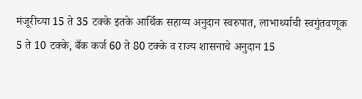मंजूरीच्या 15 ते 35 टक्के इतके आर्थिक सहाय्य अनुदान स्वरुपात, लाभार्थ्याची स्वगुंतवणूक 5 ते 10 टक्के, बँक कर्ज 60 ते 80 टक्के व राज्य शासनाचे अनुदान 15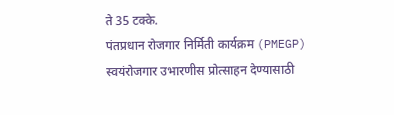ते 35 टक्के.
पंतप्रधान रोजगार निर्मिती कार्यक्रम (PMEGP)
स्वयंरोजगार उभारणीस प्रोत्साहन देण्यासाठी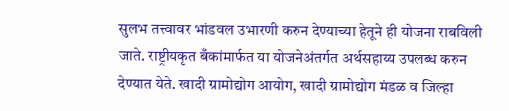सुलभ तत्त्वावर भांडवल उभारणी करुन देण्याच्या हेतूने ही योजना राबविली जाते. राष्ट्रीयकृत बँकांमार्फत या योजनेअंतर्गत अर्थसहाय्य उपलब्ध करुन देण्यात येते. खादी ग्रामोद्योग आयोग, खादी ग्रामोद्योग मंडळ व जिल्हा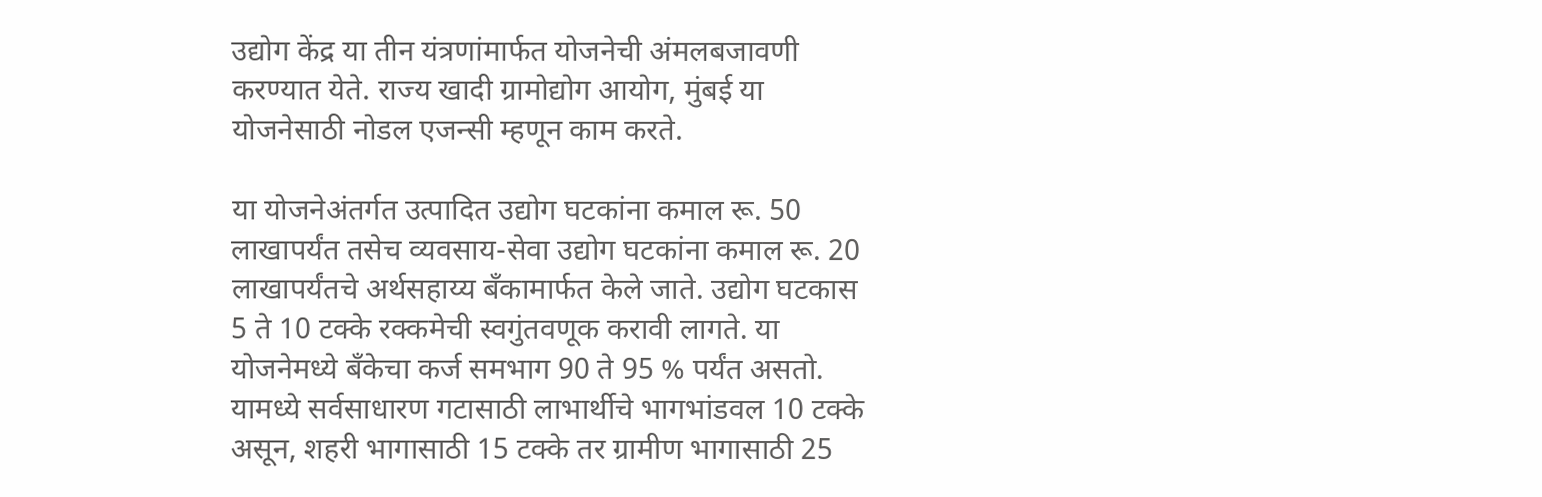उद्योग केंद्र या तीन यंत्रणांमार्फत योजनेची अंमलबजावणी करण्यात येते. राज्य खादी ग्रामोद्योग आयोग, मुंबई या योजनेसाठी नोडल एजन्सी म्हणून काम करते.

या योजनेअंतर्गत उत्पादित उद्योग घटकांना कमाल रू. 50 लाखापर्यंत तसेच व्यवसाय-सेवा उद्योग घटकांना कमाल रू. 20 लाखापर्यंतचे अर्थसहाय्य बँकामार्फत केले जाते. उद्योग घटकास 5 ते 10 टक्के रक्कमेची स्वगुंतवणूक करावी लागते. या योजनेमध्ये बँकेचा कर्ज समभाग 90 ते 95 % पर्यंत असतो. यामध्ये सर्वसाधारण गटासाठी लाभार्थीचे भागभांडवल 10 टक्के असून, शहरी भागासाठी 15 टक्के तर ग्रामीण भागासाठी 25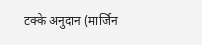टक्के अनुदान (मार्जिन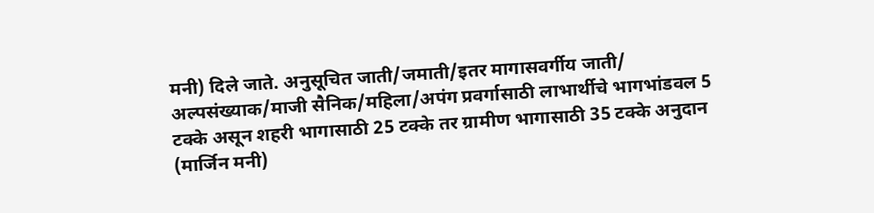मनी) दिले जाते. अनुसूचित जाती/जमाती/इतर मागासवर्गीय जाती/ अल्पसंख्याक/माजी सैनिक/महिला/अपंग प्रवर्गासाठी लाभार्थीचे भागभांडवल 5 टक्के असून शहरी भागासाठी 25 टक्के तर ग्रामीण भागासाठी 35 टक्के अनुदान (मार्जिन मनी)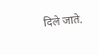दिले जाते.